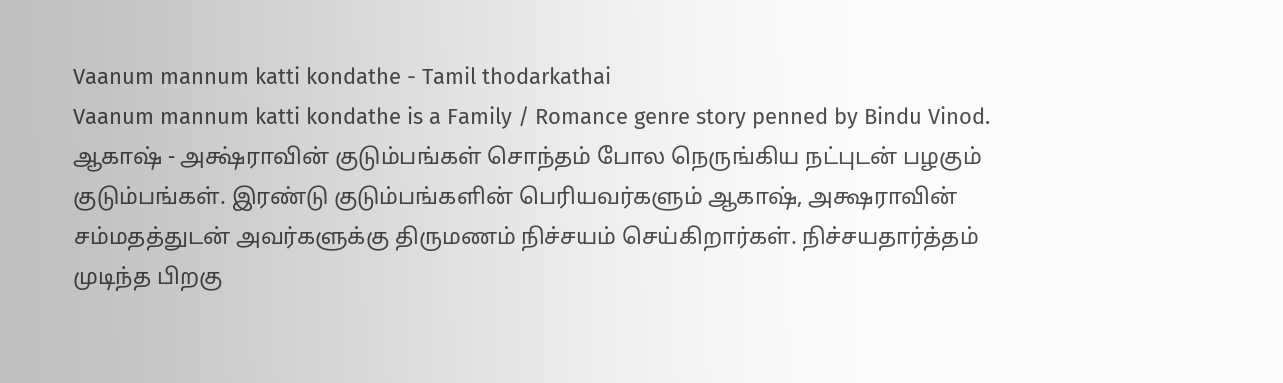Vaanum mannum katti kondathe - Tamil thodarkathai
Vaanum mannum katti kondathe is a Family / Romance genre story penned by Bindu Vinod.
ஆகாஷ் - அக்ஷ்ராவின் குடும்பங்கள் சொந்தம் போல நெருங்கிய நட்புடன் பழகும் குடும்பங்கள். இரண்டு குடும்பங்களின் பெரியவர்களும் ஆகாஷ், அக்ஷராவின் சம்மதத்துடன் அவர்களுக்கு திருமணம் நிச்சயம் செய்கிறார்கள். நிச்சயதார்த்தம் முடிந்த பிறகு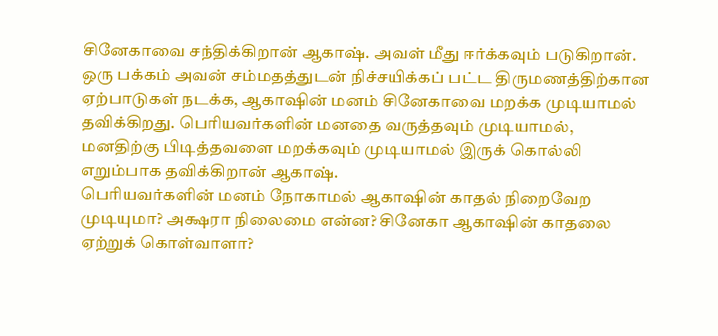சினேகாவை சந்திக்கிறான் ஆகாஷ். அவள் மீது ஈர்க்கவும் படுகிறான்.
ஒரு பக்கம் அவன் சம்மதத்துடன் நிச்சயிக்கப் பட்ட திருமணத்திற்கான ஏற்பாடுகள் நடக்க, ஆகாஷின் மனம் சினேகாவை மறக்க முடியாமல் தவிக்கிறது. பெரியவர்களின் மனதை வருத்தவும் முடியாமல், மனதிற்கு பிடித்தவளை மறக்கவும் முடியாமல் இருக் கொல்லி எறும்பாக தவிக்கிறான் ஆகாஷ்.
பெரியவர்களின் மனம் நோகாமல் ஆகாஷின் காதல் நிறைவேற முடியுமா? அக்ஷரா நிலைமை என்ன? சினேகா ஆகாஷின் காதலை ஏற்றுக் கொள்வாளா?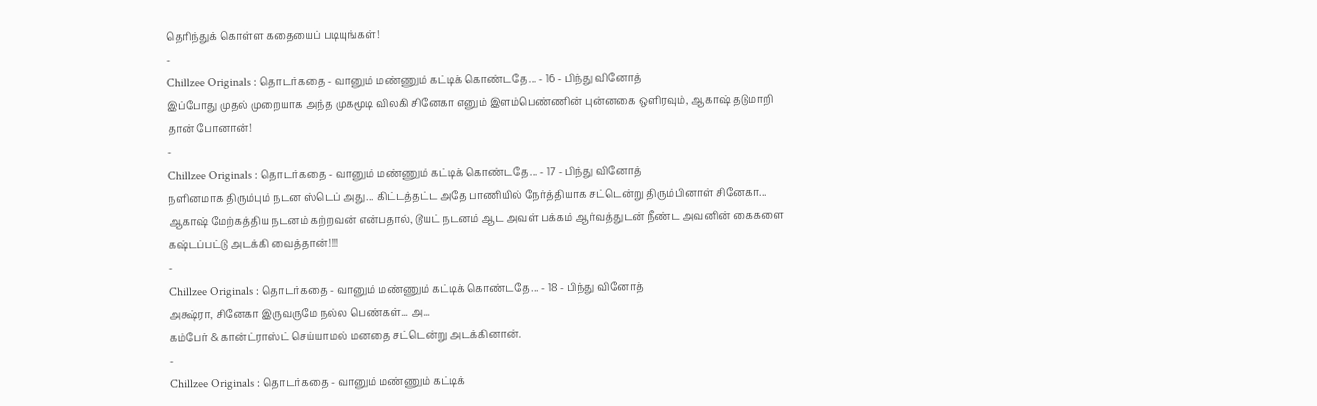தெரிந்துக் கொள்ள கதையைப் படியுங்கள்!
-
Chillzee Originals : தொடர்கதை - வானும் மண்ணும் கட்டிக் கொண்டதே... - 16 - பிந்து வினோத்
இப்போது முதல் முறையாக அந்த முகமூடி விலகி சினேகா எனும் இளம்பெண்ணின் புன்னகை ஒளிரவும், ஆகாஷ் தடுமாறி தான் போனான்!
-
Chillzee Originals : தொடர்கதை - வானும் மண்ணும் கட்டிக் கொண்டதே... - 17 - பிந்து வினோத்
நளினமாக திரும்பும் நடன ஸ்டெப் அது... கிட்டத்தட்ட அதே பாணியில் நேர்த்தியாக சட்டென்று திரும்பினாள் சினேகா...
ஆகாஷ் மேற்கத்திய நடனம் கற்றவன் என்பதால், டூயட் நடனம் ஆட அவள் பக்கம் ஆர்வத்துடன் நீண்ட அவனின் கைகளை கஷ்டப்பட்டு அடக்கி வைத்தான்!!!!
-
Chillzee Originals : தொடர்கதை - வானும் மண்ணும் கட்டிக் கொண்டதே... - 18 - பிந்து வினோத்
அக்ஷ்ரா, சினேகா இருவருமே நல்ல பெண்கள்... அ...
கம்பேர் & கான்ட்ராஸ்ட் செய்யாமல் மனதை சட்டென்று அடக்கினான்.
-
Chillzee Originals : தொடர்கதை - வானும் மண்ணும் கட்டிக்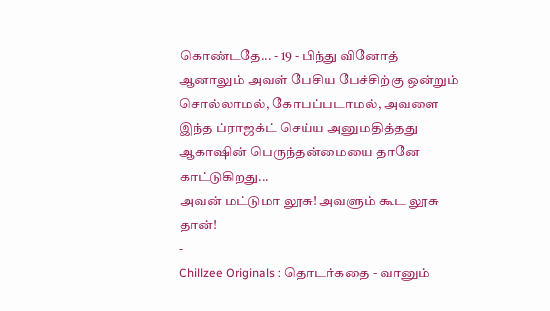கொண்டதே... - 19 - பிந்து வினோத்
ஆனாலும் அவள் பேசிய பேச்சிற்கு ஒன்றும் சொல்லாமல், கோபப்படாமல், அவளை இந்த ப்ராஜக்ட் செய்ய அனுமதித்தது ஆகாஷின் பெருந்தன்மையை தானே காட்டுகிறது...
அவன் மட்டுமா லூசு! அவளும் கூட லூசு தான்!
-
Chillzee Originals : தொடர்கதை - வானும்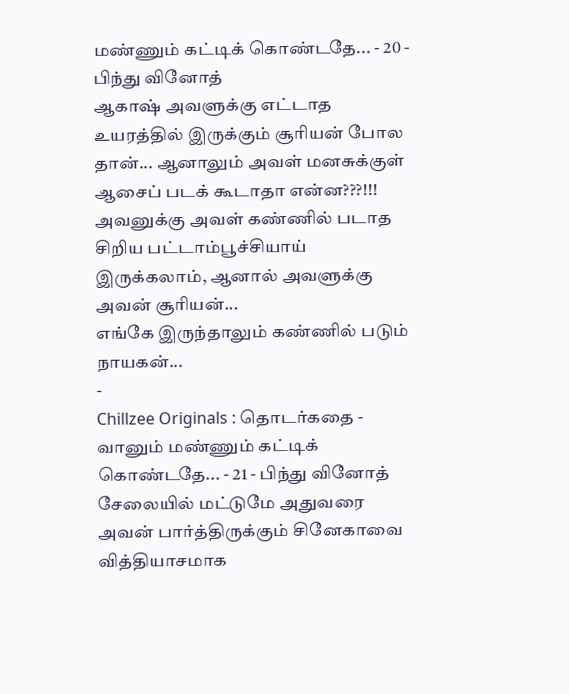மண்ணும் கட்டிக் கொண்டதே... - 20 - பிந்து வினோத்
ஆகாஷ் அவளுக்கு எட்டாத உயரத்தில் இருக்கும் சூரியன் போல தான்... ஆனாலும் அவள் மனசுக்குள் ஆசைப் படக் கூடாதா என்ன???!!!
அவனுக்கு அவள் கண்ணில் படாத சிறிய பட்டாம்பூச்சியாய் இருக்கலாம், ஆனால் அவளுக்கு அவன் சூரியன்...
எங்கே இருந்தாலும் கண்ணில் படும் நாயகன்...
-
Chillzee Originals : தொடர்கதை - வானும் மண்ணும் கட்டிக் கொண்டதே... - 21 - பிந்து வினோத்
சேலையில் மட்டுமே அதுவரை அவன் பார்த்திருக்கும் சினேகாவை வித்தியாசமாக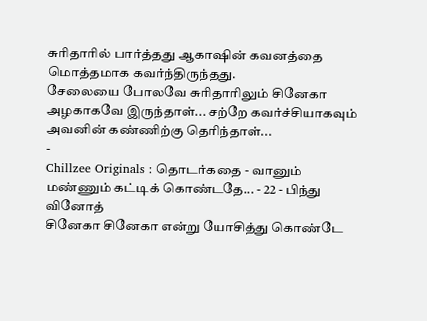சுரிதாரில் பார்த்தது ஆகாஷின் கவனத்தை மொத்தமாக கவர்ந்திருந்தது.
சேலையை போலவே சுரிதாரிலும் சினேகா அழகாகவே இருந்தாள்... சற்றே கவர்ச்சியாகவும் அவனின் கண்ணிற்கு தெரிந்தாள்...
-
Chillzee Originals : தொடர்கதை - வானும் மண்ணும் கட்டிக் கொண்டதே... - 22 - பிந்து வினோத்
சினேகா சினேகா என்று யோசித்து கொண்டே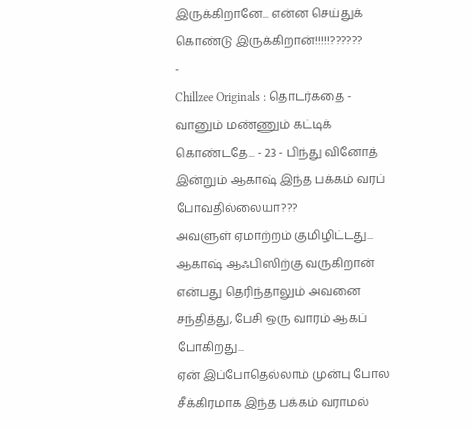இருக்கிறானே... என்ன செய்துக் கொண்டு இருக்கிறான்!!!!!??????
-
Chillzee Originals : தொடர்கதை - வானும் மண்ணும் கட்டிக் கொண்டதே... - 23 - பிந்து வினோத்
இன்றும் ஆகாஷ் இந்த பக்கம் வரப் போவதில்லையா???
அவளுள் ஏமாற்றம் குமிழிட்டது... ஆகாஷ் ஆஃபிஸிற்கு வருகிறான் என்பது தெரிந்தாலும் அவனை சந்தித்து, பேசி ஒரு வாரம் ஆகப் போகிறது...
ஏன் இப்போதெல்லாம் முன்பு போல சீக்கிரமாக இந்த பக்கம் வராமல்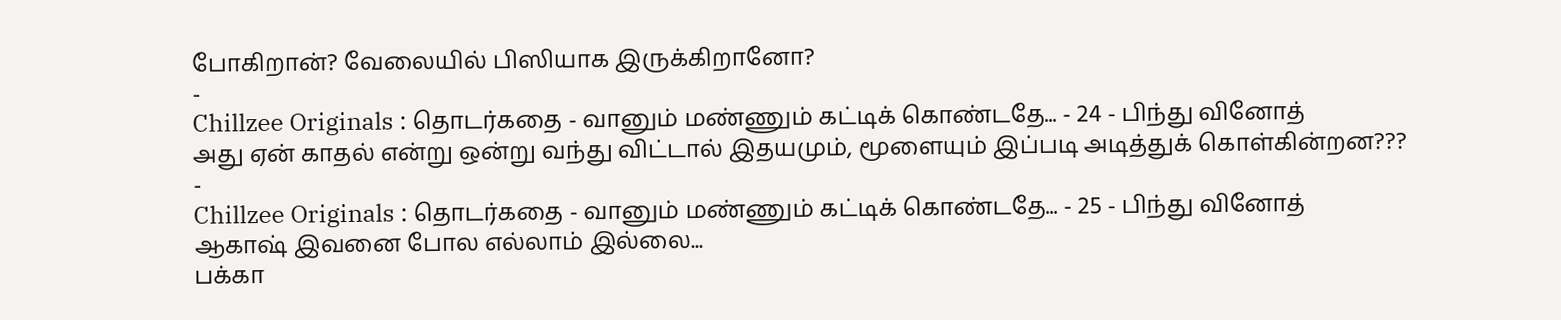போகிறான்? வேலையில் பிஸியாக இருக்கிறானோ?
-
Chillzee Originals : தொடர்கதை - வானும் மண்ணும் கட்டிக் கொண்டதே... - 24 - பிந்து வினோத்
அது ஏன் காதல் என்று ஒன்று வந்து விட்டால் இதயமும், மூளையும் இப்படி அடித்துக் கொள்கின்றன???
-
Chillzee Originals : தொடர்கதை - வானும் மண்ணும் கட்டிக் கொண்டதே... - 25 - பிந்து வினோத்
ஆகாஷ் இவனை போல எல்லாம் இல்லை...
பக்கா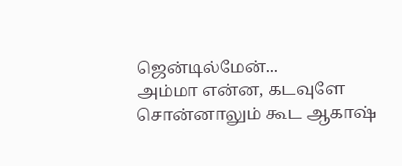ஜென்டில்மேன்...
அம்மா என்ன, கடவுளே சொன்னாலும் கூட ஆகாஷ்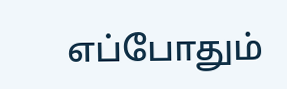எப்போதும்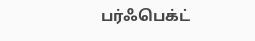பர்ஃபெக்ட்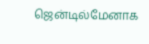ஜென்டில்மேனாக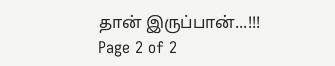தான் இருப்பான்...!!!
Page 2 of 2